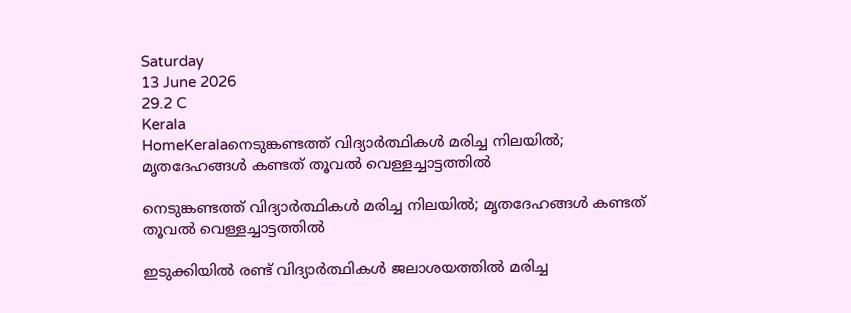Saturday
13 June 2026
29.2 C
Kerala
HomeKeralaനെടുങ്കണ്ടത്ത് വിദ്യാർത്ഥികൾ മരിച്ച നിലയിൽ; മൃതദേഹങ്ങൾ കണ്ടത് തൂവൽ വെള്ളച്ചാട്ടത്തിൽ

നെടുങ്കണ്ടത്ത് വിദ്യാർത്ഥികൾ മരിച്ച നിലയിൽ; മൃതദേഹങ്ങൾ കണ്ടത് തൂവൽ വെള്ളച്ചാട്ടത്തിൽ

ഇടുക്കിയില്‍ രണ്ട് വിദ്യാർത്ഥികൾ ജലാശയത്തിൽ മരിച്ച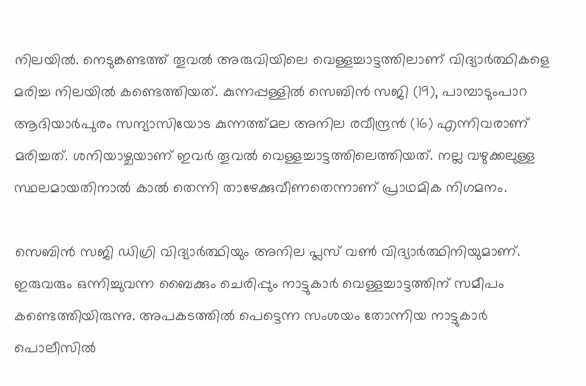നിലയിൽ. നെടുങ്കണ്ടത്ത് തൂവല്‍ അരുവിയിലെ വെള്ളച്ചാട്ടത്തിലാണ് വിദ്യാർത്ഥികളെ മരിച്ച നിലയിൽ കണ്ടെത്തിയത്. കുന്നപ്പള്ളിൽ സെബിൻ സജി (19), പാമ്പാടുംപാറ ആദിയാർപുരം സന്യാസിയോട കുന്നത്ത്മല അനില രവീന്ദ്രൻ (16) എന്നിവരാണ് മരിച്ചത്. ശനിയാഴ്ചയാണ് ഇവർ തൂവൽ വെള്ളച്ചാട്ടത്തിലെത്തിയത്. നല്ല വഴുക്കലുള്ള സ്ഥലമായതിനാല്‍ കാല്‍ തെന്നി താഴേക്കുവീണതെന്നാണ് പ്രാഥമിക നിഗമനം.

സെബിൻ സജി ഡിഗ്രി വിദ്യാർത്ഥിയും അനില പ്ലസ് വൺ വിദ്യാർത്ഥിനിയുമാണ്. ഇരുവരും ഒന്നിച്ചുവന്ന ബൈക്കും ചെരിപ്പും നാട്ടുകാർ വെള്ളച്ചാട്ടത്തിന് സമീപം കണ്ടെത്തിയിരുന്നു. അപകടത്തിൽ പെട്ടെന്ന സംശയം തോന്നിയ നാട്ടുകാർ പൊലീസിൽ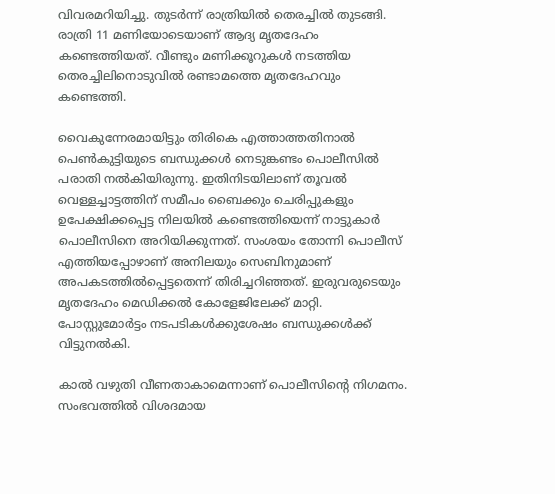വിവരമറിയിച്ചു. തുടർന്ന് രാത്രിയിൽ തെരച്ചിൽ തുടങ്ങി. രാത്രി 11 മണിയോടെയാണ് ആദ്യ മൃതദേഹം കണ്ടെത്തിയത്. വീണ്ടും മണിക്കൂറുകള്‍ നടത്തിയ തെരച്ചിലിനൊടുവിൽ രണ്ടാമത്തെ മൃതദേഹവും കണ്ടെത്തി.

വൈകുന്നേരമായിട്ടും തിരികെ എത്താത്തതിനാൽ പെൺകുട്ടിയുടെ ബന്ധുക്കൾ നെടുങ്കണ്ടം പൊലീസിൽ പരാതി നൽകിയിരുന്നു. ഇതിനിടയിലാണ് തൂവൽ വെള്ളച്ചാട്ടത്തിന് സമീപം ബൈക്കും ചെരിപ്പുകളും ഉപേക്ഷിക്കപ്പെട്ട നിലയിൽ കണ്ടെത്തിയെന്ന് നാട്ടുകാർ പൊലീസിനെ അറിയിക്കുന്നത്. സംശയം തോന്നി പൊലീസ് എത്തിയപ്പോഴാണ് അനിലയും സെബിനുമാണ് അപകടത്തിൽപ്പെട്ടതെന്ന് തിരിച്ചറിഞ്ഞത്. ഇരുവരുടെയും മൃതദേഹം മെഡിക്കല്‍ കോളേജിലേക്ക് മാറ്റി. പോസ്റ്റുമോര്‍ട്ടം നടപടികള്‍ക്കുശേഷം ബന്ധുക്കള്‍ക്ക് വിട്ടുനൽകി.

കാൽ വഴുതി വീണതാകാമെന്നാണ് പൊലീസിന്‍റെ നിഗമനം. സംഭവത്തിൽ വിശദമായ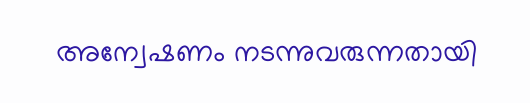അന്വേഷണം നടന്നുവരുന്നതായി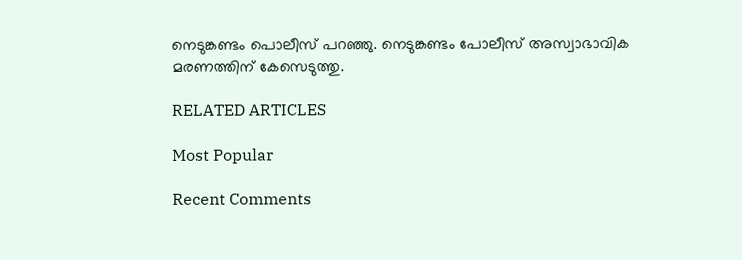നെടുങ്കണ്ടം പൊലീസ് പറഞ്ഞു. നെടുങ്കണ്ടം പോലീസ് അസ്വാഭാവിക മരണത്തിന് കേസെടുത്തു.

RELATED ARTICLES

Most Popular

Recent Comments